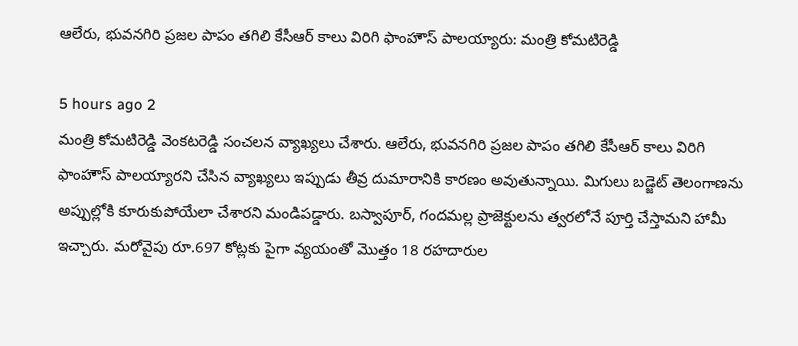ఆలేరు, భువనగిరి ప్రజల పాపం తగిలి కేసీఆర్ కాలు విరిగి ఫాంహౌస్ పాలయ్యారు: మంత్రి కోమటిరెడ్డి

5 hours ago 2
మంత్రి కోమటిరెడ్డి వెంకటరెడ్డి సంచలన వ్యాఖ్యలు చేశారు. ఆలేరు, భువనగిరి ప్రజల పాపం తగిలి కేసీఆర్ కాలు విరిగి ఫాంహౌస్ పాలయ్యారని చేసిన వ్యాఖ్యలు ఇప్పుడు తీవ్ర దుమారానికి కారణం అవుతున్నాయి. మిగులు బడ్జెట్ తెలంగాణను అప్పుల్లోకి కూరుకుపోయేలా చేశారని మండిపడ్డారు. బస్వాపూర్, గందమల్ల ప్రాజెక్టులను త్వరలోనే పూర్తి చేస్తామని హామీ ఇచ్చారు. మరోవైపు రూ.697 కోట్లకు పైగా వ్యయంతో మొత్తం 18 రహదారుల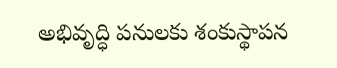అభివృద్ధి పనులకు శంకుస్థాపన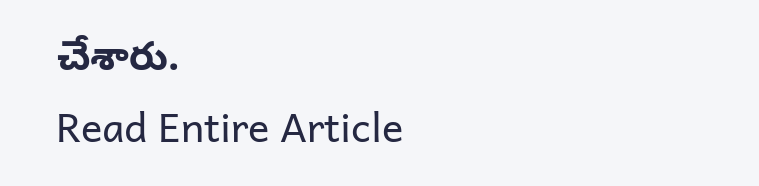చేశారు.
Read Entire Article